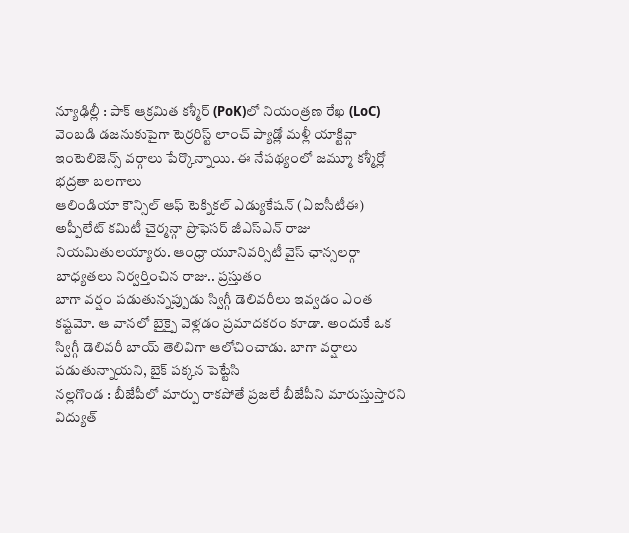న్యూఢిల్లీ : పాక్ ఆక్రమిత కశ్మీర్ (PoK)లో నియంత్రణ రేఖ (LoC) వెంబడి డజనుకుపైగా టెర్రరిస్ట్ లాంచ్ ప్యాడ్లో మళ్లీ యాక్టివ్గా ఇంటెలిజెన్స్ వర్గాలు పేర్కొన్నాయి. ఈ నేపథ్యంలో జమ్మూ కశ్మీర్లో భద్రతా బలగాలు
ఆలిండియా కౌన్సిల్ ఆఫ్ టెక్నికల్ ఎడ్యుకేషన్ (ఏఐసీటీఈ) అప్పీలేట్ కమిటీ చైర్మన్గా ప్రొఫెసర్ జీఎస్ఎన్ రాజు నియమితులయ్యారు. ఆంధ్రా యూనివర్సిటీ వైస్ ఛాన్సలర్గా బాధ్యతలు నిర్వర్తించిన రాజు.. ప్రస్తుతం
బాగా వర్షం పడుతున్నప్పుడు స్విగ్గీ డెలివరీలు ఇవ్వడం ఎంత కష్టమో. ఆ వానలో బైక్పై వెళ్లడం ప్రమాదకరం కూడా. అందుకే ఒక స్విగ్గీ డెలివరీ బాయ్ తెలివిగా ఆలోచించాడు. బాగా వర్షాలు పడుతున్నాయని, బైక్ పక్కన పెట్టేసి
నల్లగొండ : బీజేపీలో మార్పు రాకపోతే ప్రజలే బీజేపీని మారుస్తుస్తారని విద్యుత్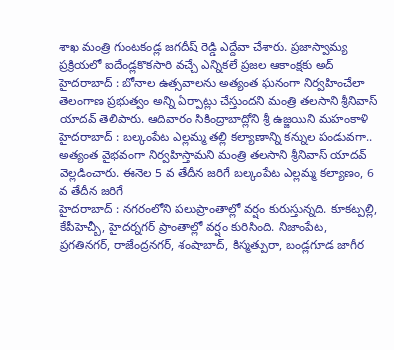శాఖ మంత్రి గుంటకండ్ల జగదీష్ రెడ్డి ఎద్దేవా చేశారు. ప్రజాస్వామ్య ప్రక్రియలో ఐదేండ్లకొకసారి వచ్చే ఎన్నికలే ప్రజల ఆకాంక్షకు అద్
హైదరాబాద్ : బోనాల ఉత్సవాలను అత్యంత ఘనంగా నిర్వహించేలా తెలంగాణ ప్రభుత్వం అన్ని ఏర్పాట్లు చేస్తుందని మంత్రి తలసాని శ్రీనివాస్ యాదవ్ తెలిపారు. ఆదివారం సికింద్రాబాద్లోని శ్రీ ఉజ్జయిని మహంకాళి
హైదరాబాద్ : బల్కంపేట ఎల్లమ్మ తల్లి కల్యాణాన్ని కన్నుల పండువగా.. అత్యంత వైభవంగా నిర్వహిస్తామని మంత్రి తలసాని శ్రీనివాస్ యాదవ్ వెల్లడించారు. ఈనెల 5 వ తేదీన జరిగే బల్కంపేట ఎల్లమ్మ కల్యాణం, 6 వ తేదీన జరిగే
హైదరాబాద్ : నగరంలోని పలుప్రాంతాల్లో వర్షం కురుస్తున్నది. కూకట్పల్లి, కేపీహెచ్బీ, హైదర్నగర్ ప్రాంతాల్లో వర్షం కురిసింది. నిజాంపేట, ప్రగతినగర్, రాజేంద్రనగర్, శంషాబాద్, కిస్మత్పురా, బండ్లగూడ జాగీర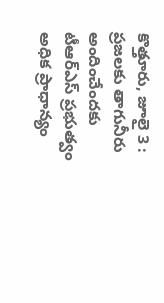కొత్తూరు, జూలై 3 : ప్రజలకు తాగునీరు అందించేందకు టీఆర్ఎస్ ప్రభుత్వం అధిక ప్రాధాన్యం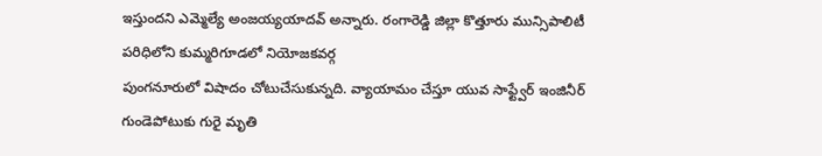ఇస్తుందని ఎమ్మెల్యే అంజయ్యయాదవ్ అన్నారు. రంగారెడ్డి జిల్లా కొత్తూరు మున్సిపాలిటీ పరిధిలోని కుమ్మరిగూడలో నియోజకవర్గ
పుంగనూరులో విషాదం చోటుచేసుకున్నది. వ్యాయామం చేస్తూ యువ సాఫ్ట్వేర్ ఇంజినీర్ గుండెపోటుకు గురై మృతి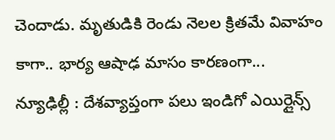చెందాడు. మృతుడికి రెండు నెలల క్రితమే వివాహం కాగా.. భార్య ఆషాఢ మాసం కారణంగా...
న్యూఢిల్లీ : దేశవ్యాప్తంగా పలు ఇండిగో ఎయిర్లైన్స్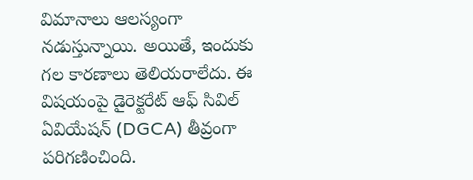విమానాలు ఆలస్యంగా నడుస్తున్నాయి. అయితే, ఇందుకు గల కారణాలు తెలియరాలేదు. ఈ విషయంపై డైరెక్టరేట్ ఆఫ్ సివిల్ ఏవియేషన్ (DGCA) తీవ్రంగా పరిగణించింది.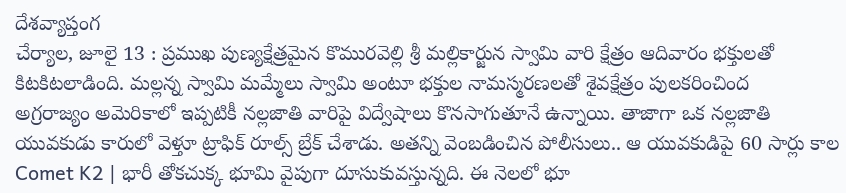దేశవ్యాప్తంగ
చేర్యాల, జూలై 13 : ప్రముఖ పుణ్యక్షేత్రమైన కొమురవెల్లి శ్రీ మల్లికార్జున స్వామి వారి క్షేత్రం ఆదివారం భక్తులతో కిటకిటలాడింది. మల్లన్న స్వామి మమ్మేలు స్వామి అంటూ భక్తుల నామస్మరణలతో శైవక్షేత్రం పులకరించింద
అగ్రరాజ్యం అమెరికాలో ఇప్పటికీ నల్లజాతి వారిపై విద్వేషాలు కొనసాగుతూనే ఉన్నాయి. తాజాగా ఒక నల్లజాతి యువకుడు కారులో వెళ్తూ ట్రాఫిక్ రూల్స్ బ్రేక్ చేశాడు. అతన్ని వెంబడించిన పోలీసులు.. ఆ యువకుడిపై 60 సార్లు కాల
Comet K2 | భారీ తోకచుక్క భూమి వైపుగా దూసుకువస్తున్నది. ఈ నెలలో భూ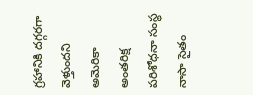గ్రహానికి దగ్గరగా వెళ్తుందని అమెరికా అంతరిక్ష పరిశోధనా సంస్థ నాసా సైతం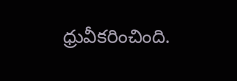ధ్రువీకరించింది.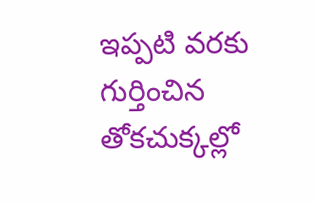ఇప్పటి వరకు గుర్తించిన తోకచుక్కల్లో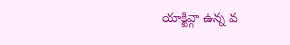యాక్టివ్గా ఉన్న వ